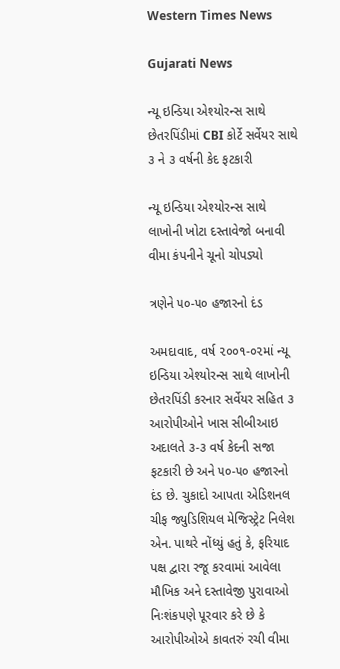Western Times News

Gujarati News

ન્યૂ ઇન્ડિયા એશ્યોરન્સ સાથે છેતરપિંડીમાં CBI કોર્ટે સર્વેયર સાથે ૩ ને ૩ વર્ષની કેદ ફટકારી

ન્યૂ ઇન્ડિયા એશ્યોરન્સ સાથે લાખોની ખોટા દસ્તાવેજો બનાવી વીમા કંપનીને ચૂનો ચોપડ્યો

ત્રણેને ૫૦-૫૦ હજારનો દંડ

અમદાવાદ, વર્ષ ૨૦૦૧-૦૨માં ન્યૂ ઇન્ડિયા એશ્યોરન્સ સાથે લાખોની છેતરપિંડી કરનાર સર્વેયર સહિત ૩ આરોપીઓને ખાસ સીબીઆઇ અદાલતે ૩-૩ વર્ષ કેદની સજા ફટકારી છે અને ૫૦-૫૦ હજારનો દંડ છે. ચુકાદો આપતા એડિશનલ ચીફ જ્યુડિશિયલ મેજિસ્ટ્રેટ નિલેશ એન. પાથરે નોંધ્યું હતું કે, ફરિયાદ પક્ષ દ્વારા રજૂ કરવામાં આવેલા મૌખિક અને દસ્તાવેજી પુરાવાઓ નિઃશંકપણે પૂરવાર કરે છે કે આરોપીઓએ કાવતરું રચી વીમા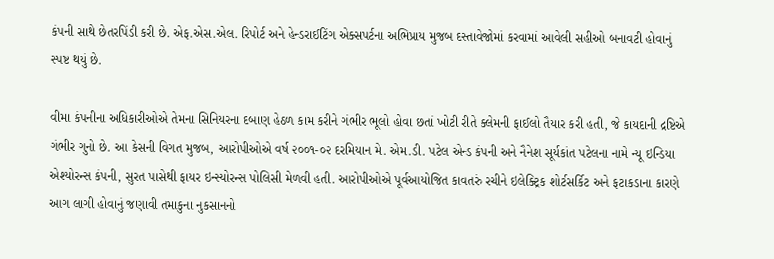કંપની સાથે છેતરપિંડી કરી છે. એફ.એસ.એલ. રિપોર્ટ અને હેન્ડરાઈટિંગ એક્સપર્ટના અભિપ્રાય મુજબ દસ્તાવેજોમાં કરવામાં આવેલી સહીઓ બનાવટી હોવાનું સ્પષ્ટ થયું છે.

વીમા કંપનીના અધિકારીઓએ તેમના સિનિયરના દબાણ હેઠળ કામ કરીને ગંભીર ભૂલો હોવા છતાં ખોટી રીતે ક્લેમની ફાઈલો તૈયાર કરી હતી, જે કાયદાની દ્રષ્ટિએ ગંભીર ગુનો છે. આ કેસની વિગત મુજબ, આરોપીઓએ વર્ષ ૨૦૦૧-૦૨ દરમિયાન મે. એમ.ડી. પટેલ એન્ડ કંપની અને નૈનેશ સૂર્યકાંત પટેલના નામે ન્યૂ ઇન્ડિયા એશ્યોરન્સ કંપની, સુરત પાસેથી ફાયર ઇન્સ્યોરન્સ પોલિસી મેળવી હતી. આરોપીઓએ પૂર્વઆયોજિત કાવતરું રચીને ઇલેક્ટ્રિક શોર્ટસર્કિટ અને ફટાકડાના કારણે આગ લાગી હોવાનું જણાવી તમાકુના નુકસાનનો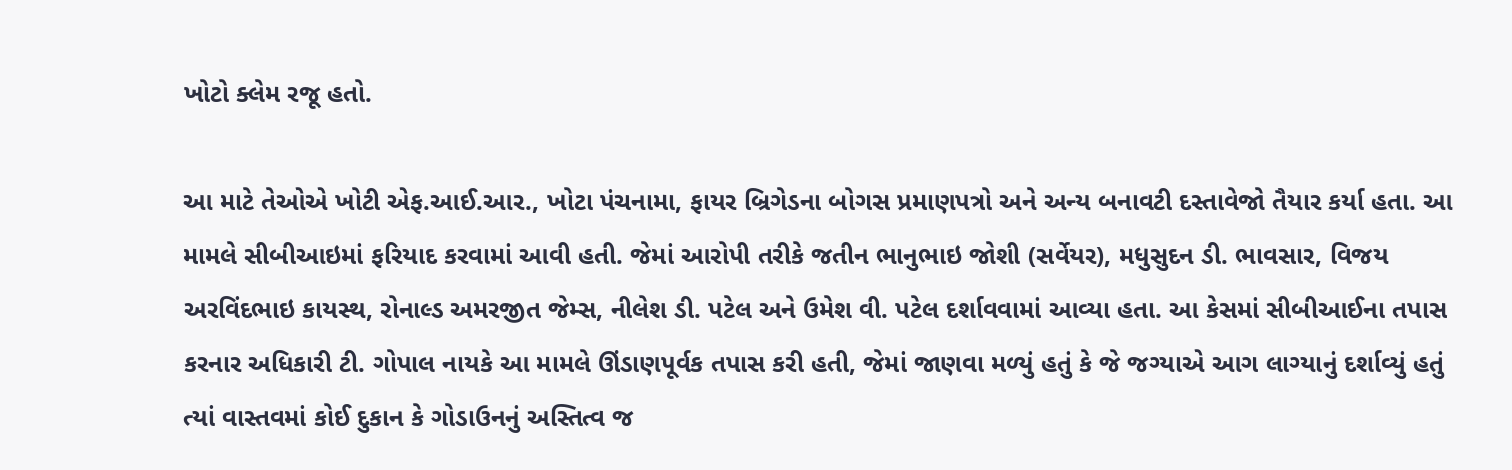ખોટો ક્લેમ રજૂ હતો.

આ માટે તેઓએ ખોટી એફ.આઈ.આર., ખોટા પંચનામા, ફાયર બ્રિગેડના બોગસ પ્રમાણપત્રો અને અન્ય બનાવટી દસ્તાવેજો તૈયાર કર્યા હતા. આ મામલે સીબીઆઇમાં ફરિયાદ કરવામાં આવી હતી. જેમાં આરોપી તરીકે જતીન ભાનુભાઇ જોશી (સર્વેયર), મધુસુદન ડી. ભાવસાર, વિજય અરવિંદભાઇ કાયસ્થ, રોનાલ્ડ અમરજીત જેમ્સ, નીલેશ ડી. પટેલ અને ઉમેશ વી. પટેલ દર્શાવવામાં આવ્યા હતા. આ કેસમાં સીબીઆઈના તપાસ કરનાર અધિકારી ટી. ગોપાલ નાયકે આ મામલે ઊંડાણપૂર્વક તપાસ કરી હતી, જેમાં જાણવા મળ્યું હતું કે જે જગ્યાએ આગ લાગ્યાનું દર્શાવ્યું હતું ત્યાં વાસ્તવમાં કોઈ દુકાન કે ગોડાઉનનું અસ્તિત્વ જ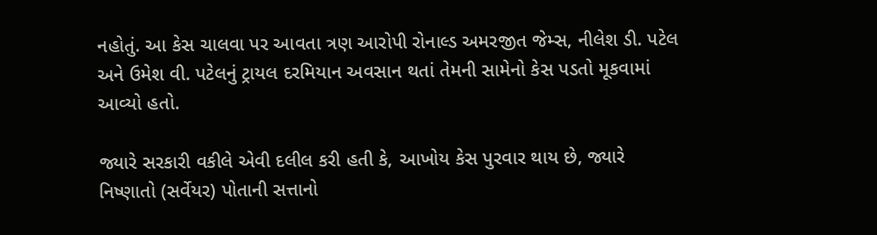નહોતું. આ કેસ ચાલવા પર આવતા ત્રણ આરોપી રોનાલ્ડ અમરજીત જેમ્સ, નીલેશ ડી. પટેલ અને ઉમેશ વી. પટેલનું ટ્રાયલ દરમિયાન અવસાન થતાં તેમની સામેનો કેસ પડતો મૂકવામાં આવ્યો હતો.

જ્યારે સરકારી વકીલે એવી દલીલ કરી હતી કે, આખોય કેસ પુરવાર થાય છે, જ્યારે નિષ્ણાતો (સર્વેયર) પોતાની સત્તાનો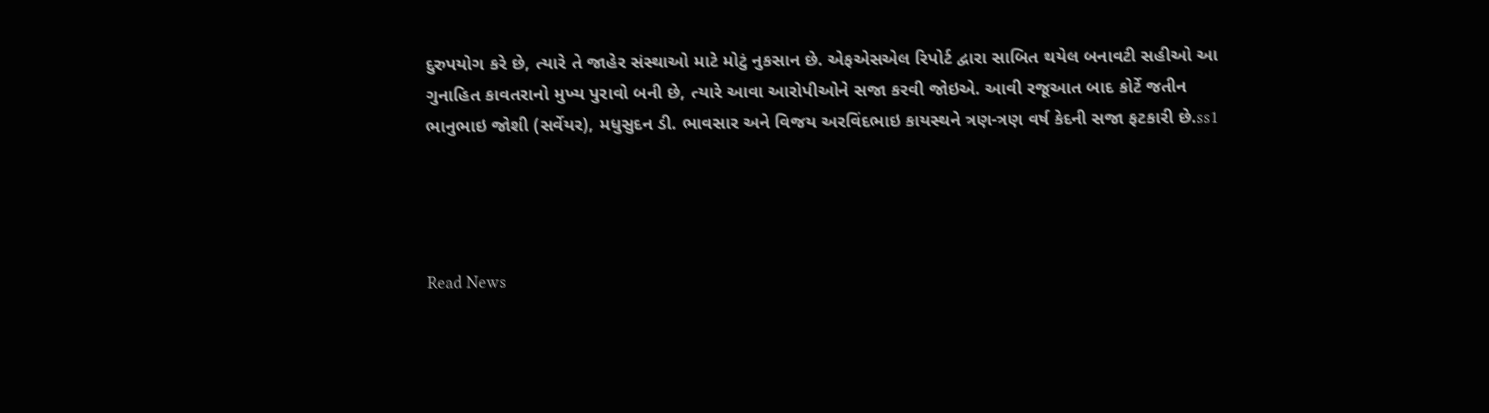દુરુપયોગ કરે છે, ત્યારે તે જાહેર સંસ્થાઓ માટે મોટું નુકસાન છે. એફએસએલ રિપોર્ટ દ્વારા સાબિત થયેલ બનાવટી સહીઓ આ ગુનાહિત કાવતરાનો મુખ્ય પુરાવો બની છે, ત્યારે આવા આરોપીઓને સજા કરવી જોઇએ. આવી રજૂઆત બાદ કોર્ટે જતીન ભાનુભાઇ જોશી (સર્વેયર), મધુસુદન ડી. ભાવસાર અને વિજય અરવિંદભાઇ કાયસ્થને ત્રણ-ત્રણ વર્ષ કેદની સજા ફટકારી છે.ss1




Read News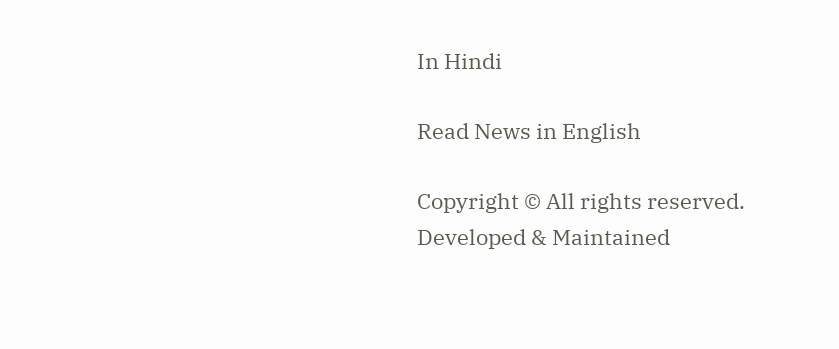In Hindi

Read News in English

Copyright © All rights reserved. Developed & Maintained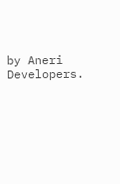by Aneri Developers.